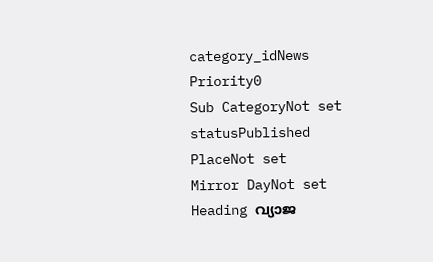category_idNews
Priority0
Sub CategoryNot set
statusPublished
PlaceNot set
Mirror DayNot set
Heading വ്യാജ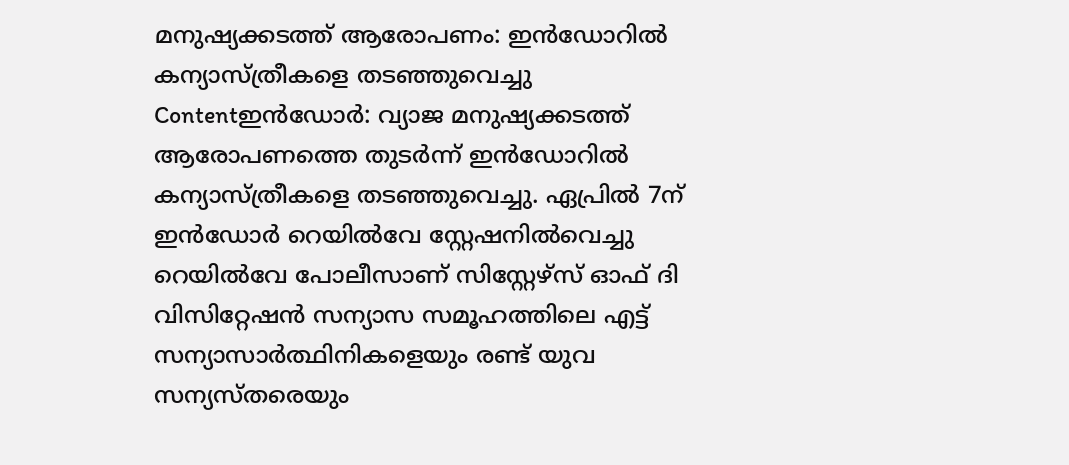മനുഷ്യക്കടത്ത് ആരോപണം: ഇൻഡോറില്‍ കന്യാസ്ത്രീകളെ തടഞ്ഞുവെച്ചു
Contentഇൻഡോർ: വ്യാജ മനുഷ്യക്കടത്ത് ആരോപണത്തെ തുടർന്ന് ഇൻഡോറില്‍ കന്യാസ്ത്രീകളെ തടഞ്ഞുവെച്ചു. ഏപ്രിൽ 7ന് ഇൻഡോർ റെയിൽവേ സ്റ്റേഷനിൽവെച്ചു റെയിൽവേ പോലീസാണ് സിസ്റ്റേഴ്‌സ് ഓഫ് ദി വിസിറ്റേഷൻ സന്യാസ സമൂഹത്തിലെ എട്ട് സന്യാസാര്‍ത്ഥിനികളെയും രണ്ട് യുവ സന്യസ്തരെയും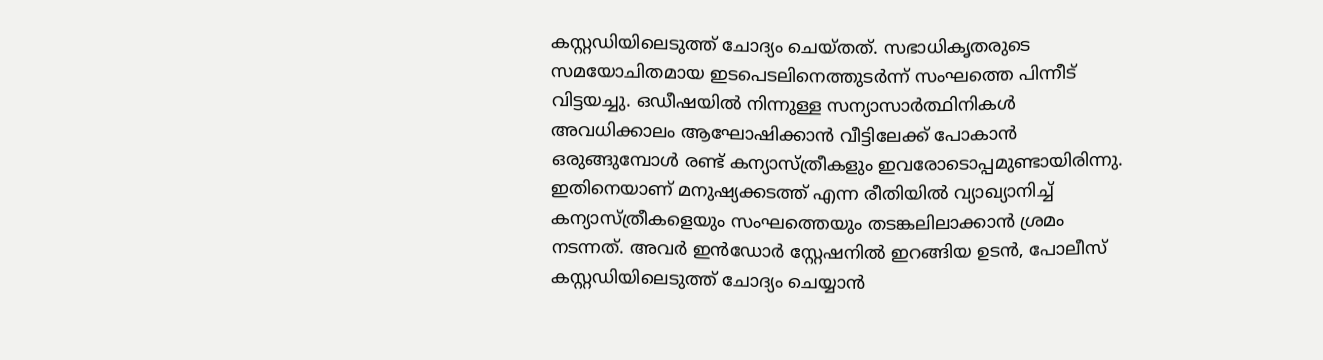കസ്റ്റഡിയിലെടുത്ത് ചോദ്യം ചെയ്തത്. സഭാധികൃതരുടെ സമയോചിതമായ ഇടപെടലിനെത്തുടർന്ന് സംഘത്തെ പിന്നീട് വിട്ടയച്ചു. ഒഡീഷയിൽ നിന്നുള്ള സന്യാസാര്‍ത്ഥിനികൾ അവധിക്കാലം ആഘോഷിക്കാൻ വീട്ടിലേക്ക് പോകാൻ ഒരുങ്ങുമ്പോൾ രണ്ട് കന്യാസ്ത്രീകളും ഇവരോടൊപ്പമുണ്ടായിരിന്നു. ഇതിനെയാണ് മനുഷ്യക്കടത്ത് എന്ന രീതിയില്‍ വ്യാഖ്യാനിച്ച് കന്യാസ്ത്രീകളെയും സംഘത്തെയും തടങ്കലിലാക്കാന്‍ ശ്രമം നടന്നത്. അവർ ഇന്‍ഡോര്‍ സ്റ്റേഷനിൽ ഇറങ്ങിയ ഉടൻ, പോലീസ് കസ്റ്റഡിയിലെടുത്ത് ചോദ്യം ചെയ്യാൻ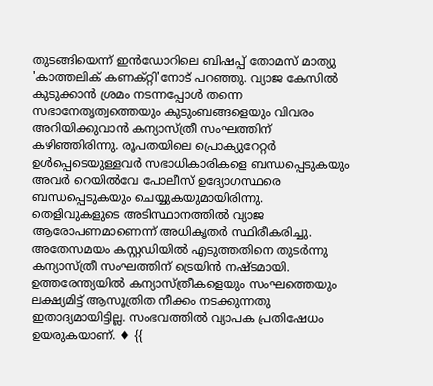തുടങ്ങിയെന്ന് ഇൻഡോറിലെ ബിഷപ്പ് തോമസ് മാത്യു 'കാത്തലിക് കണക്റ്റി'നോട് പറഞ്ഞു. വ്യാജ കേസില്‍ കുടുക്കാന്‍ ശ്രമം നടന്നപ്പോള്‍ തന്നെ സഭാനേതൃത്വത്തെയും കുടുംബങ്ങളെയും വിവരം അറിയിക്കുവാന്‍ കന്യാസ്ത്രീ സംഘത്തിന് കഴിഞ്ഞിരിന്നു. രൂപതയിലെ പ്രൊക്യുറേറ്റർ ഉൾപ്പെടെയുള്ളവര്‍ സഭാധികാരികളെ ബന്ധപ്പെടുകയും അവർ റെയിൽവേ പോലീസ് ഉദ്യോഗസ്ഥരെ ബന്ധപ്പെടുകയും ചെയ്യുകയുമായിരിന്നു. തെളിവുകളുടെ അടിസ്ഥാനത്തില്‍ വ്യാജ ആരോപണമാണെന്ന് അധികൃതര്‍ സ്ഥിരീകരിച്ചു. അതേസമയം കസ്റ്റഡിയില്‍ എടുത്തതിനെ തുടര്‍ന്നു കന്യാസ്ത്രീ സംഘത്തിന് ട്രെയിൻ നഷ്ടമായി. ഉത്തരേന്ത്യയില്‍ കന്യാസ്ത്രീകളെയും സംഘത്തെയും ലക്ഷ്യമിട്ട് ആസൂത്രിത നീക്കം നടക്കുന്നതു ഇതാദ്യമായിട്ടില്ല. സംഭവത്തില്‍ വ്യാപക പ്രതിഷേധം ഉയരുകയാണ്. ♦ {{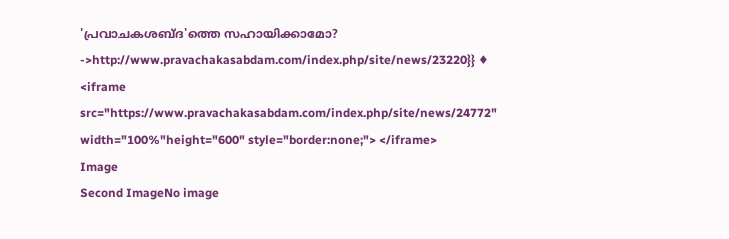'പ്രവാചകശബ്‌ദ'ത്തെ സഹായിക്കാമോ? ->http://www.pravachakasabdam.com/index.php/site/news/23220}} ♦ <iframe src="https://www.pravachakasabdam.com/index.php/site/news/24772" width="100%"height="600" style="border:none;"> </iframe>
Image
Second ImageNo image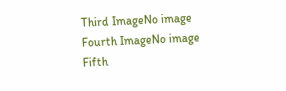Third ImageNo image
Fourth ImageNo image
Fifth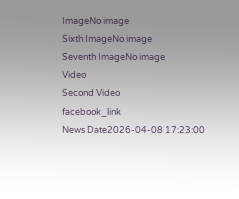ImageNo image
Sixth ImageNo image
Seventh ImageNo image
Video
Second Video
facebook_link
News Date2026-04-08 17:23:00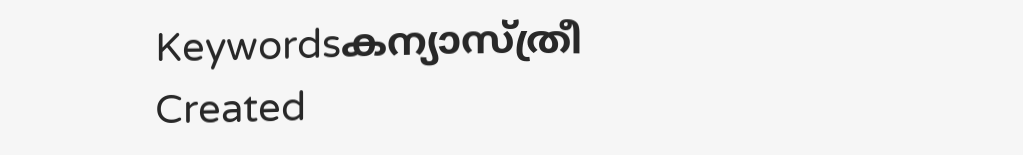Keywordsകന്യാസ്ത്രീ
Created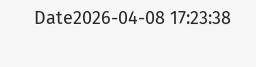Date2026-04-08 17:23:38